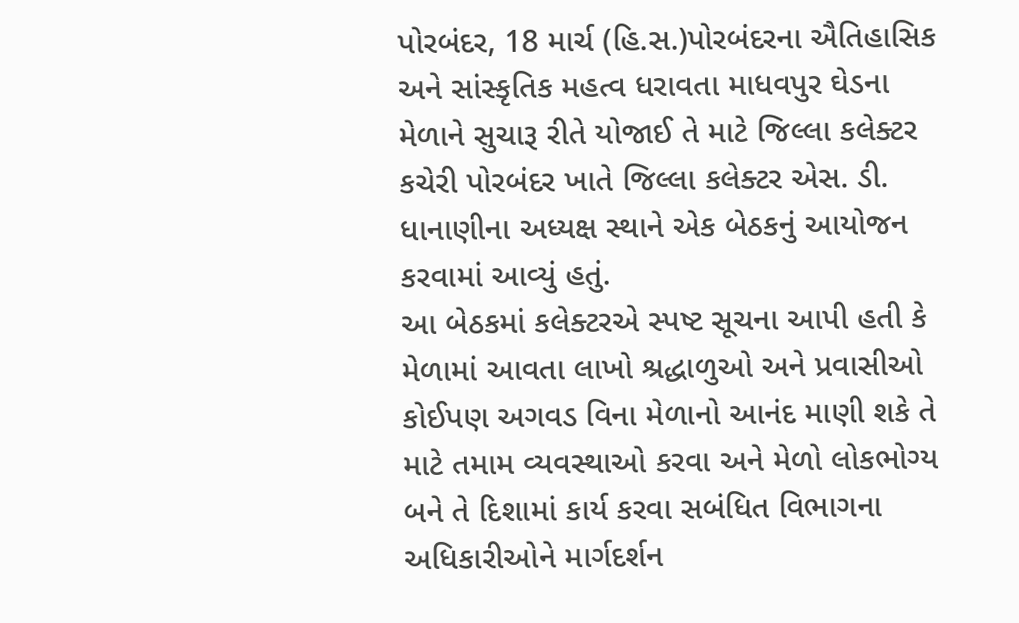પોરબંદર, 18 માર્ચ (હિ.સ.)પોરબંદરના ઐતિહાસિક અને સાંસ્કૃતિક મહત્વ ધરાવતા માધવપુર ઘેડના મેળાને સુચારૂ રીતે યોજાઈ તે માટે જિલ્લા કલેક્ટર કચેરી પોરબંદર ખાતે જિલ્લા કલેક્ટર એસ. ડી. ધાનાણીના અધ્યક્ષ સ્થાને એક બેઠકનું આયોજન કરવામાં આવ્યું હતું.
આ બેઠકમાં કલેક્ટરએ સ્પષ્ટ સૂચના આપી હતી કે મેળામાં આવતા લાખો શ્રદ્ધાળુઓ અને પ્રવાસીઓ કોઈપણ અગવડ વિના મેળાનો આનંદ માણી શકે તે માટે તમામ વ્યવસ્થાઓ કરવા અને મેળો લોકભોગ્ય બને તે દિશામાં કાર્ય કરવા સબંધિત વિભાગના અધિકારીઓને માર્ગદર્શન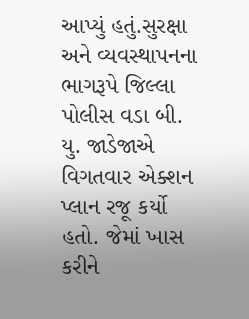આપ્યું હતું.સુરક્ષા અને વ્યવસ્થાપનના ભાગરૂપે જિલ્લા પોલીસ વડા બી. યુ. જાડેજાએ વિગતવાર એક્શન પ્લાન રજૂ કર્યો હતો. જેમાં ખાસ કરીને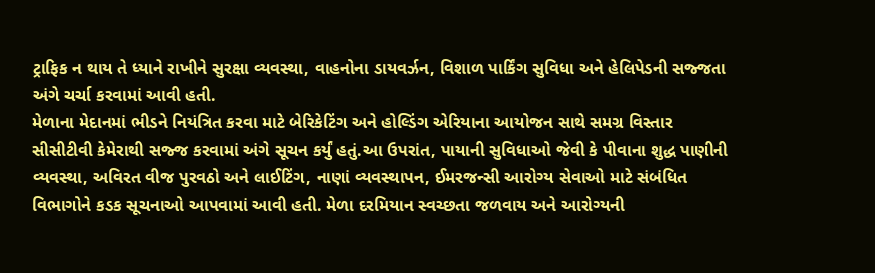ટ્રાફિક ન થાય તે ધ્યાને રાખીને સુરક્ષા વ્યવસ્થા, વાહનોના ડાયવર્ઝન, વિશાળ પાર્કિંગ સુવિધા અને હેલિપેડની સજ્જતા અંગે ચર્ચા કરવામાં આવી હતી.
મેળાના મેદાનમાં ભીડને નિયંત્રિત કરવા માટે બેરિકેટિંગ અને હોલ્ડિંગ એરિયાના આયોજન સાથે સમગ્ર વિસ્તાર સીસીટીવી કેમેરાથી સજ્જ કરવામાં અંગે સૂચન કર્યું હતું.આ ઉપરાંત, પાયાની સુવિધાઓ જેવી કે પીવાના શુદ્ધ પાણીની વ્યવસ્થા, અવિરત વીજ પુરવઠો અને લાઈટિંગ, નાણાં વ્યવસ્થાપન, ઈમરજન્સી આરોગ્ય સેવાઓ માટે સંબંધિત વિભાગોને કડક સૂચનાઓ આપવામાં આવી હતી. મેળા દરમિયાન સ્વચ્છતા જળવાય અને આરોગ્યની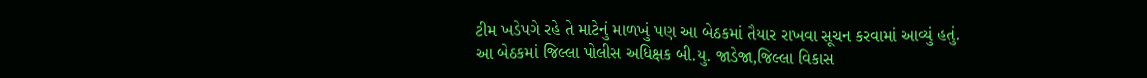ટીમ ખડેપગે રહે તે માટેનું માળખું પણ આ બેઠકમાં તૈયાર રાખવા સૂચન કરવામાં આવ્યું હતું.
આ બેઠકમાં જિલ્લા પોલીસ અધિક્ષક બી.યુ. જાડેજા,જિલ્લા વિકાસ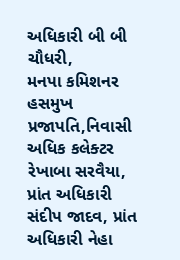અધિકારી બી બી ચૌધરી,
મનપા કમિશનર હસમુખ પ્રજાપતિ,નિવાસી અધિક કલેક્ટર રેખાબા સરવૈયા, પ્રાંત અધિકારી સંદીપ જાદવ, પ્રાંત અધિકારી નેહા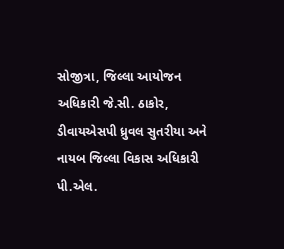સોજીત્રા, જિલ્લા આયોજન અધિકારી જે.સી. ઠાકોર, ડીવાયએસપી ધ્રુવલ સુતરીયા અને નાયબ જિલ્લા વિકાસ અધિકારી પી.એલ.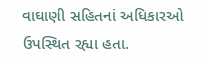વાઘાણી સહિતનાં અધિકારઓ ઉપસ્થિત રહ્યા હતા.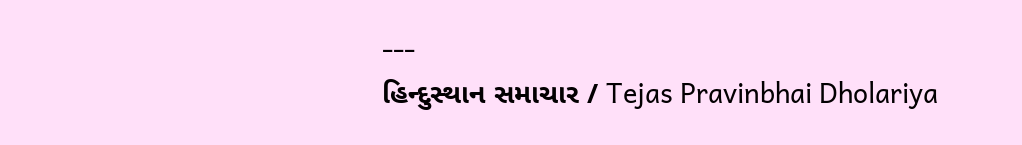---
હિન્દુસ્થાન સમાચાર / Tejas Pravinbhai Dholariya